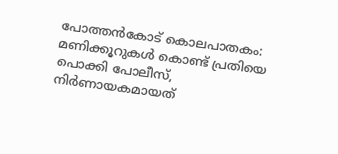പോത്തൻകോട് കൊലപാതകം: മണിക്കൂറുകൾ കൊണ്ട് പ്രതിയെ പൊക്കി പോലീസ്, നിർണായകമായത്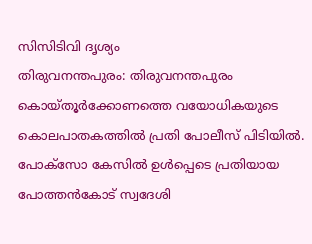സിസിടിവി ദൃശ്യം
തിരുവനന്തപുരം: തിരുവനന്തപുരം കൊയ്തൂർക്കോണത്തെ വയോധികയുടെ കൊലപാതകത്തിൽ പ്രതി പോലീസ് പിടിയിൽ. പോക്സോ കേസിൽ ഉൾപ്പെടെ പ്രതിയായ പോത്തൻകോട് സ്വദേശി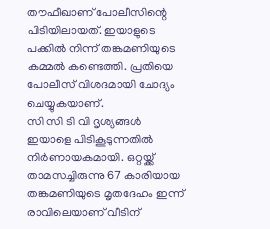തൗഫീഖാണ് പോലീസിന്റെ പിടിയിലായത്. ഇയാളുടെ പക്കിൽ നിന്ന് തങ്കമണിയുടെ കമ്മൽ കണ്ടെത്തി. പ്രതിയെ പോലീസ് വിശദമായി ചോദ്യം ചെയ്യുകയാണ്.
സി സി ടി വി ദൃശ്യങ്ങൾ ഇയാളെ പിടികൂടുന്നതിൽ നിർണായകമായി. ഒറ്റയ്ക്ക് താമസച്ചിരുന്നു 67 കാരിയായ തങ്കമണിയുടെ മൃതദേഹം ഇന്ന് രാവിലെയാണ് വീടിന്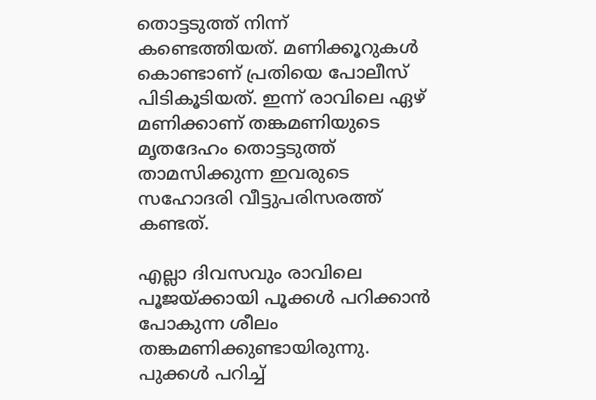തൊട്ടടുത്ത് നിന്ന് കണ്ടെത്തിയത്. മണിക്കൂറുകൾ കൊണ്ടാണ് പ്രതിയെ പോലീസ് പിടികൂടിയത്. ഇന്ന് രാവിലെ ഏഴ് മണിക്കാണ് തങ്കമണിയുടെ മൃതദേഹം തൊട്ടടുത്ത് താമസിക്കുന്ന ഇവരുടെ സഹോദരി വീട്ടുപരിസരത്ത് കണ്ടത്.

എല്ലാ ദിവസവും രാവിലെ പൂജയ്ക്കായി പൂക്കൾ പറിക്കാൻ പോകുന്ന ശീലം തങ്കമണിക്കുണ്ടായിരുന്നു. പുക്കൾ പറിച്ച്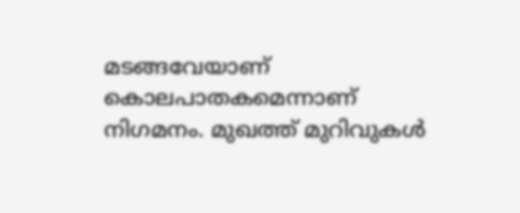മടങ്ങവേയാണ് കൊലപാതകമെന്നാണ് നിഗമനം. മുഖത്ത് മുറിവുകൾ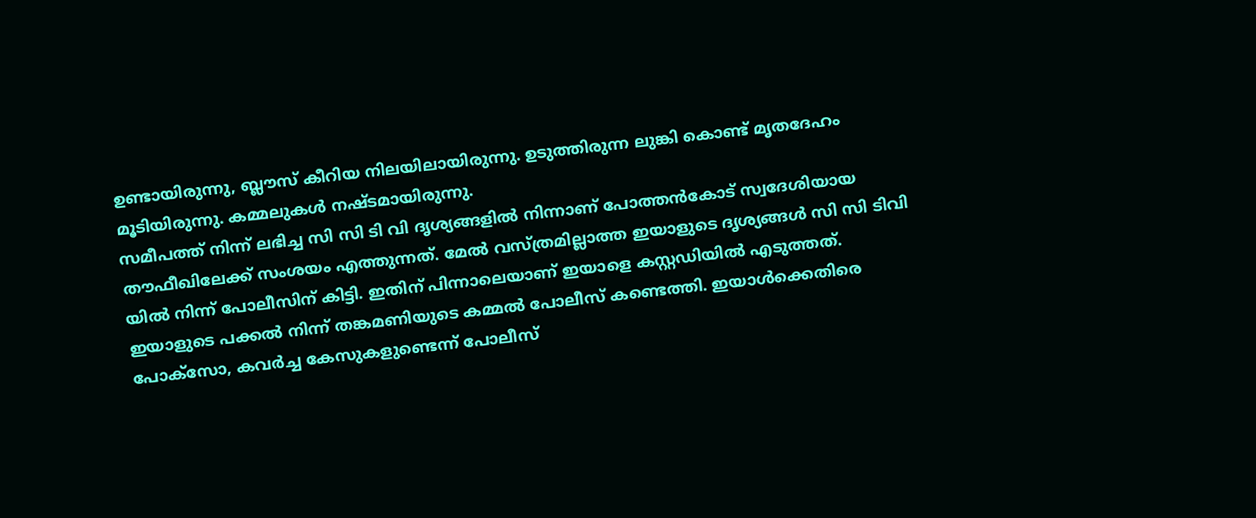ഉണ്ടായിരുന്നു, ബ്ലൗസ് കീറിയ നിലയിലായിരുന്നു. ഉടുത്തിരുന്ന ലുങ്കി കൊണ്ട് മൃതദേഹം മൂടിയിരുന്നു. കമ്മലുകൾ നഷ്ടമായിരുന്നു.
സമീപത്ത് നിന്ന് ലഭിച്ച സി സി ടി വി ദൃശ്യങ്ങളിൽ നിന്നാണ് പോത്തൻകോട് സ്വദേശിയായ തൗഫീഖിലേക്ക് സംശയം എത്തുന്നത്. മേൽ വസ്ത്രമില്ലാത്ത ഇയാളുടെ ദൃശ്യങ്ങൾ സി സി ടിവി യിൽ നിന്ന് പോലീസിന് കിട്ടി. ഇതിന് പിന്നാലെയാണ് ഇയാളെ കസ്റ്റഡിയിൽ എടുത്തത്. ഇയാളുടെ പക്കൽ നിന്ന് തങ്കമണിയുടെ കമ്മൽ പോലീസ് കണ്ടെത്തി. ഇയാൾക്കെതിരെ പോക്സോ, കവർച്ച കേസുകളുണ്ടെന്ന് പോലീസ്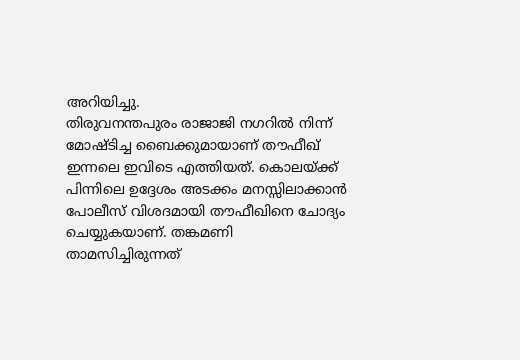അറിയിച്ചു.
തിരുവനന്തപുരം രാജാജി നഗറിൽ നിന്ന് മോഷ്ടിച്ച ബൈക്കുമായാണ് തൗഫീഖ് ഇന്നലെ ഇവിടെ എത്തിയത്. കൊലയ്ക്ക് പിന്നിലെ ഉദ്ദേശം അടക്കം മനസ്സിലാക്കാൻ പോലീസ് വിശദമായി തൗഫീഖിനെ ചോദ്യം ചെയ്യുകയാണ്. തങ്കമണി താമസിച്ചിരുന്നത്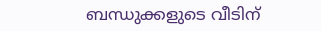ബന്ധുക്കളുടെ വീടിന്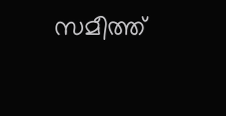സമീത്ത്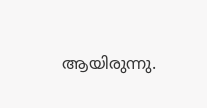ആയിരുന്നു.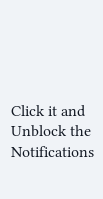Click it and Unblock the Notifications